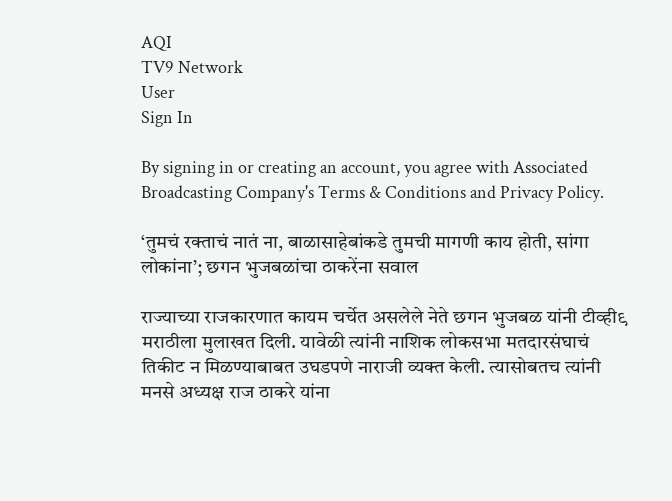AQI
TV9 Network
User
Sign In

By signing in or creating an account, you agree with Associated Broadcasting Company's Terms & Conditions and Privacy Policy.

‘तुमचं रक्ताचं नातं ना, बाळासाहेबांकडे तुमची मागणी काय होती, सांगा लोकांना’; छगन भुजबळांचा ठाकरेंना सवाल

राज्याच्या राजकारणात कायम चर्चेत असलेले नेते छगन भुजबळ यांनी टीव्ही९ मराठीला मुलाखत दिली. यावेळी त्यांनी नाशिक लोकसभा मतदारसंघाचं तिकीट न मिळण्याबाबत उघडपणे नाराजी व्यक्त केली. त्यासोबतच त्यांनी मनसे अध्यक्ष राज ठाकरे यांना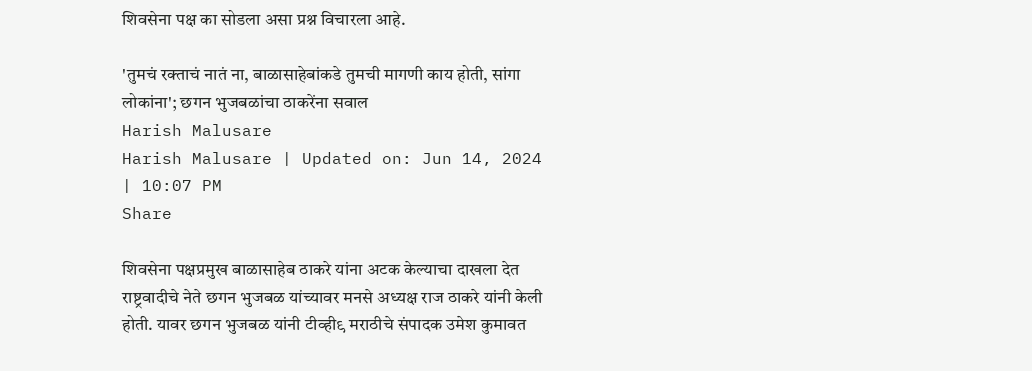शिवसेना पक्ष का सोडला असा प्रश्न विचारला आहे.

'तुमचं रक्ताचं नातं ना, बाळासाहेबांकडे तुमची मागणी काय होती, सांगा लोकांना'; छगन भुजबळांचा ठाकरेंना सवाल
Harish Malusare
Harish Malusare | Updated on: Jun 14, 2024 | 10:07 PM
Share

शिवसेना पक्षप्रमुख बाळासाहेब ठाकरे यांना अटक केल्याचा दाखला देत राष्ट्रवादीचे नेते छगन भुजबळ यांच्यावर मनसे अध्यक्ष राज ठाकरे यांनी केली होती. यावर छगन भुजबळ यांनी टीव्ही९ मराठीचे संपादक उमेश कुमावत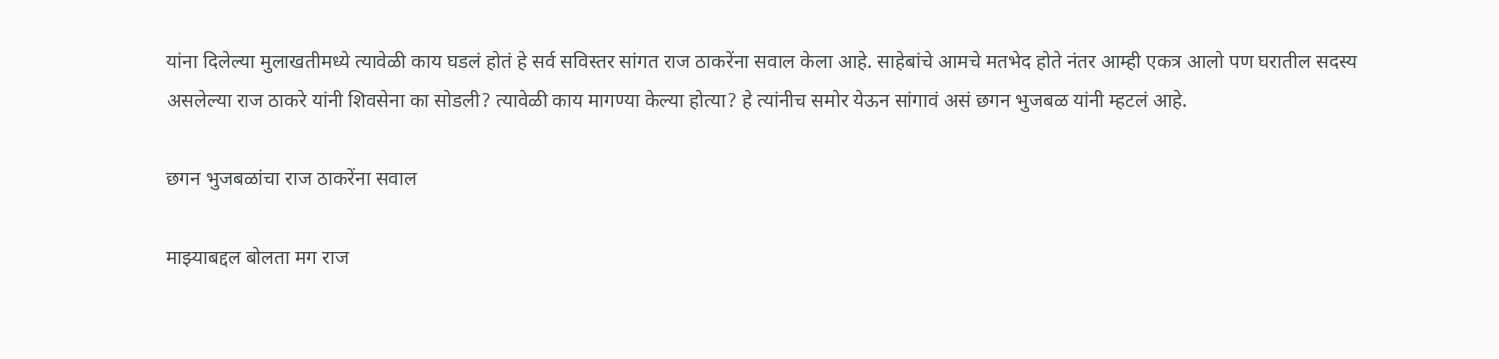यांना दिलेल्या मुलाखतीमध्ये त्यावेळी काय घडलं होतं हे सर्व सविस्तर सांगत राज ठाकरेंना सवाल केला आहे. साहेबांचे आमचे मतभेद होते नंतर आम्ही एकत्र आलो पण घरातील सदस्य असलेल्या राज ठाकरे यांनी शिवसेना का सोडली? त्यावेळी काय मागण्या केल्या होत्या? हे त्यांनीच समोर येऊन सांगावं असं छगन भुजबळ यांनी म्हटलं आहे.

छगन भुजबळांचा राज ठाकरेंना सवाल

माझ्याबद्दल बोलता मग राज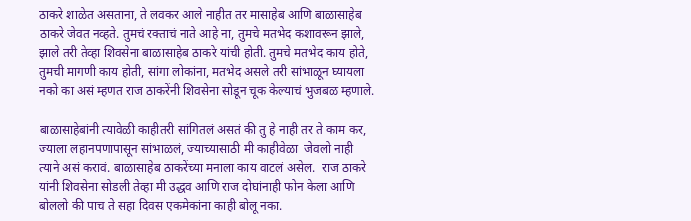ठाकरे शाळेत असताना, ते लवकर आले नाहीत तर मासाहेब आणि बाळासाहेब ठाकरे जेवत नव्हते. तुमचं रक्ताचं नाते आहे ना, तुमचे मतभेद कशावरून झाले, झाले तरी तेव्हा शिवसेना बाळासाहेब ठाकरे यांची होती. तुमचे मतभेद काय होते, तुमची मागणी काय होती, सांगा लोकांना, मतभेद असले तरी सांभाळून घ्यायला नको का असं म्हणत राज ठाकरेंनी शिवसेना सोडून चूक केल्याचं भुजबळ म्हणाले.

बाळासाहेबांनी त्यावेळी काहीतरी सांगितलं असतं की तु हे नाही तर ते काम कर, ज्याला लहानपणापासून सांभाळलं, ज्याच्यासाठी मी काहीवेळा  जेवलो नाही त्याने असं करावं. बाळासाहेब ठाकरेंच्या मनाला काय वाटलं असेल.  राज ठाकरे यांनी शिवसेना सोडली तेव्हा मी उद्धव आणि राज दोघांनाही फोन केला आणि बोललो की पाच ते सहा दिवस एकमेकांना काही बोलू नका.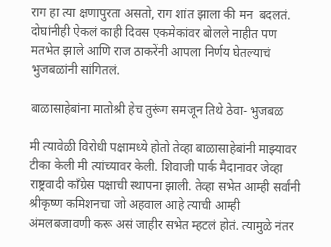राग हा त्या क्षणापुरता असतो, राग शांत झाला की मन  बदलतं. दोघांनीही ऐकलं काही दिवस एकमेकांवर बोलले नाहीत पण मतभेत झाले आणि राज ठाकरेंनी आपला निर्णय घेतल्याचं भुजबळांनी सांगितलं.

बाळासाहेबांना मातोश्री हेच तुरूंग समजून तिथे ठेवा- भुजबळ

मी त्यावेळी विरोधी पक्षामध्ये होतो तेव्हा बाळासाहेबांनी माझ्यावर टीका केली मी त्यांच्यावर केली. शिवाजी पार्क मैदानावर जेव्हा राष्ट्रवादी काँग्रेस पक्षाची स्थापना झाली. तेव्हा सभेत आम्ही सर्वांनी श्रीकृष्ण कमिशनचा जो अहवाल आहे त्याची आम्ही अंमलबजावणी करू असं जाहीर सभेत म्हटलं होतं. त्यामुळे नंतर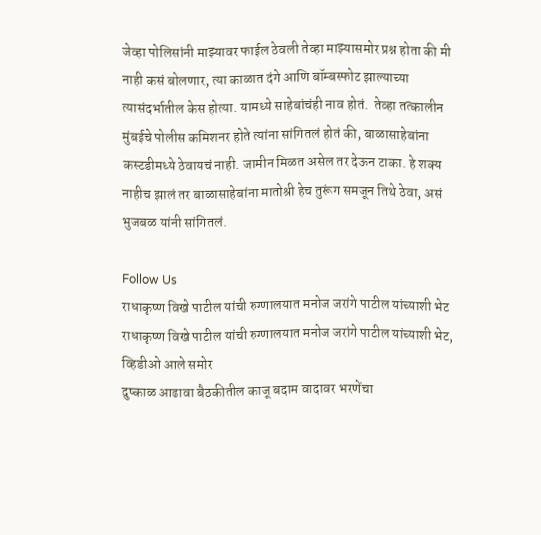जेव्हा पोलिसांनी माझ्यावर फाईल ठेवली तेव्हा माझ्यासमोर प्रश्न होता की मी नाही कसं बोलणार, त्या काळात दंगे आणि बॉम्बस्फोट झाल्याच्या त्यासंदर्भातील केस होत्या. यामध्ये साहेबांचंही नाव होतं.  तेव्हा तत्कालीन मुंबईचे पोलीस कमिशनर होते त्यांना सांगितलं होतं की, बाळासाहेबांना कस्टडीमध्ये ठेवायचं नाही. जामीन मिळत असेल तर देऊन टाका. हे शक्य नाहीच झालं तर बाळासाहेबांना मातोश्री हेच तुरूंग समजून तिथे ठेवा, असं भुजबळ यांनी सांगितलं.

Follow Us
राधाकृष्ण विखे पाटील यांची रुग्णालयात मनोज जरांगे पाटील यांच्याशी भेट
राधाकृष्ण विखे पाटील यांची रुग्णालयात मनोज जरांगे पाटील यांच्याशी भेट, व्हिडीओ आले समोर
दुष्काळ आढावा बैठकीतील काजू बदाम वादावर भरणेंचा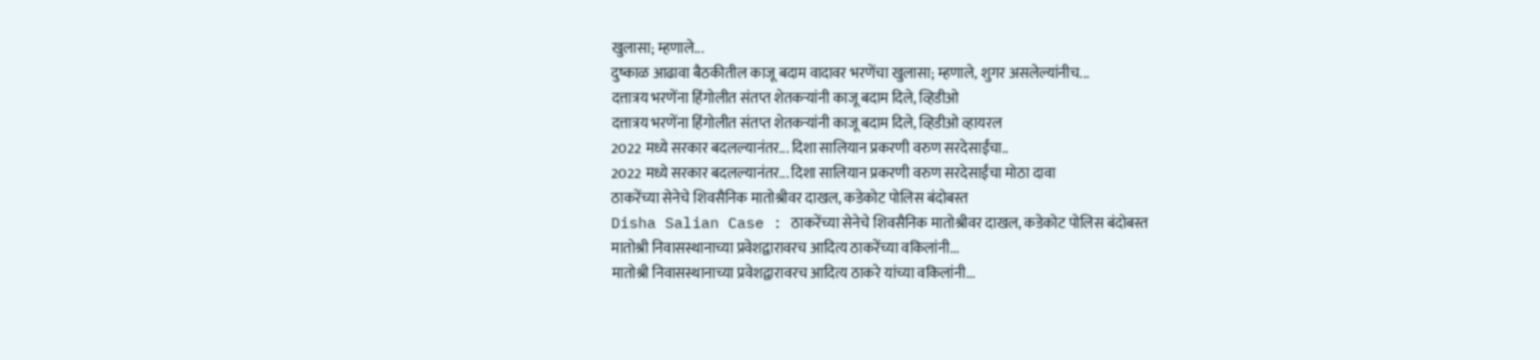खुलासा; म्हणाले...
दुष्काळ आढावा बैठकीतील काजू बदाम वादावर भरणेंचा खुलासा; म्हणाले, शुगर असलेल्यांनीच...
दत्तात्रय भरणेंना हिंगोलीत संतप्त शेतकऱ्यांनी काजू बदाम दिले, व्हिडीओ
दत्तात्रय भरणेंना हिंगोलीत संतप्त शेतकऱ्यांनी काजू बदाम दिले, व्हिडीओ व्हायरल
2022 मध्ये सरकार बदलल्यानंतर... दिशा सालियान प्रकरणी वरुण सरदेसाईंचा..
2022 मध्ये सरकार बदलल्यानंतर... दिशा सालियान प्रकरणी वरुण सरदेसाईंचा मोठा दावा
ठाकरेंच्या सेनेचे शिवसैनिक मातोश्रीवर दाखल, कडेकोट पोलिस बंदोबस्त
Disha Salian Case : ठाकरेंच्या सेनेचे शिवसैनिक मातोश्रीवर दाखल, कडेकोट पोलिस बंदोबस्त
मातोश्री निवासस्थानाच्या प्रवेशद्वारावरच आदित्य ठाकरेंच्या वकिलांनी...
मातोश्री निवासस्थानाच्या प्रवेशद्वारावरच आदित्य ठाकरे यांच्या वकिलांनी...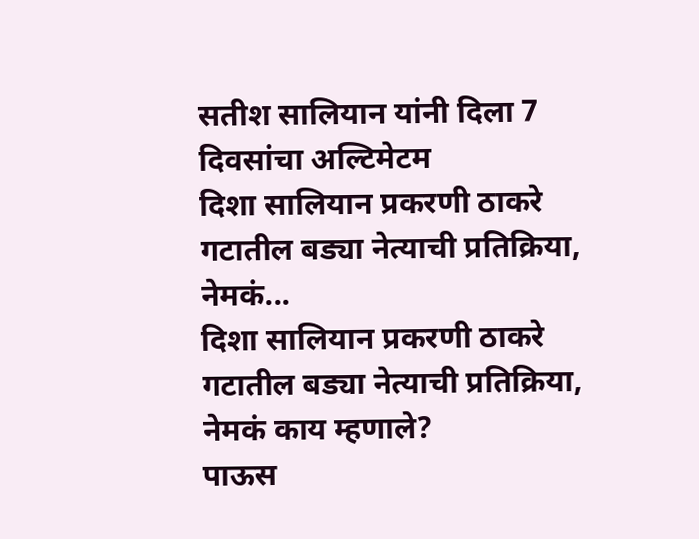सतीश सालियान यांनी दिला 7 दिवसांचा अल्टिमेटम
दिशा सालियान प्रकरणी ठाकरे गटातील बड्या नेत्याची प्रतिक्रिया, नेमकं...
दिशा सालियान प्रकरणी ठाकरे गटातील बड्या नेत्याची प्रतिक्रिया, नेमकं काय म्हणाले?
पाऊस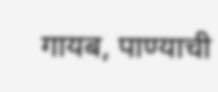गायब, पाण्याची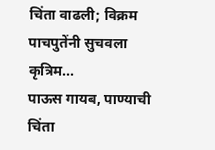चिंता वाढली; विक्रम पाचपुतेंनी सुचवला कृत्रिम...
पाऊस गायब, पाण्याची चिंता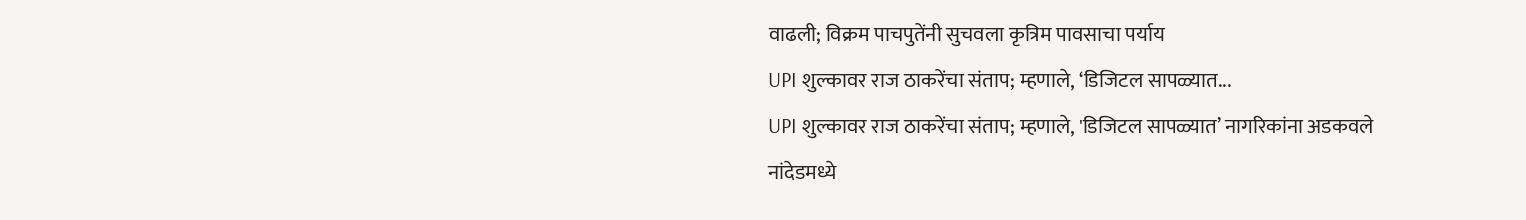वाढली; विक्रम पाचपुतेंनी सुचवला कृत्रिम पावसाचा पर्याय
UPI शुल्कावर राज ठाकरेंचा संताप; म्हणाले, ‘डिजिटल सापळ्यात...
UPI शुल्कावर राज ठाकरेंचा संताप; म्हणाले, 'डिजिटल सापळ्यात’ नागरिकांना अडकवले
नांदेडमध्ये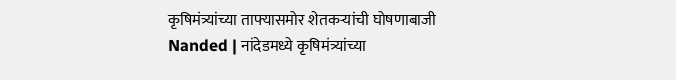कृषिमंत्र्यांच्या ताफ्यासमोर शेतकऱ्यांची घोषणाबाजी
Nanded | नांदेडमध्ये कृषिमंत्र्यांच्या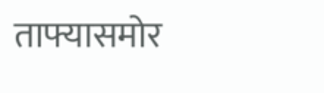ताफ्यासमोर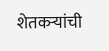शेतकऱ्यांची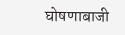घोषणाबाजी